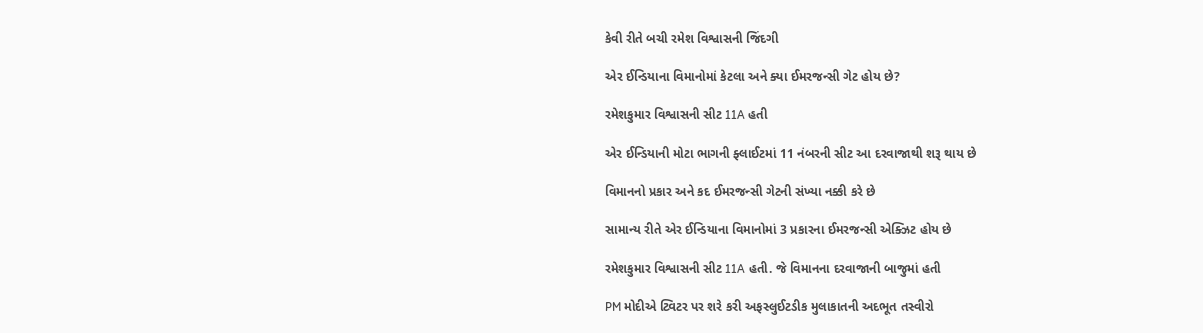કેવી રીતે બચી રમેશ વિશ્વાસની જિંદગી

એર ઈન્ડિયાના વિમાનોમાં કેટલા અને ક્યા ઈમરજન્સી ગેટ હોય છે?

રમેશકુમાર વિશ્વાસની સીટ 11A હતી

એર ઈન્ડિયાની મોટા ભાગની ફ્લાઈટમાં 11 નંબરની સીટ આ દરવાજાથી શરૂ થાય છે

વિમાનનો પ્રકાર અને કદ ઈમરજન્સી ગેટની સંખ્યા નક્કી કરે છે

સામાન્ય રીતે એર ઈન્ડિયાના વિમાનોમાં 3 પ્રકારના ઈમરજન્સી એક્ઝિટ હોય છે

રમેશકુમાર વિશ્વાસની સીટ 11A હતી. જે વિમાનના દરવાજાની બાજુમાં હતી

PM મોદીએ ટ્વિટર પર શરે કરી અફસ્લુઈટડીક મુલાકાતની અદભૂત તસ્વીરો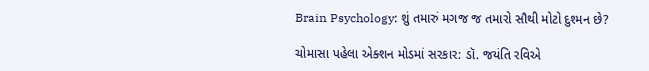Brain Psychology: શું તમારું મગજ જ તમારો સૌથી મોટો દુશ્મન છે?

ચોમાસા પહેલા એક્શન મોડમાં સરકાર: ડૉ. જયંતિ રવિએ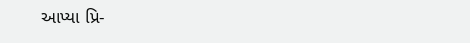આપ્યા પ્રિ-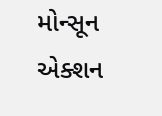મોન્સૂન એક્શન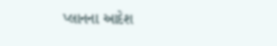પ્લાનના આદેશ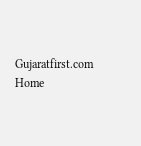Gujaratfirst.com Home